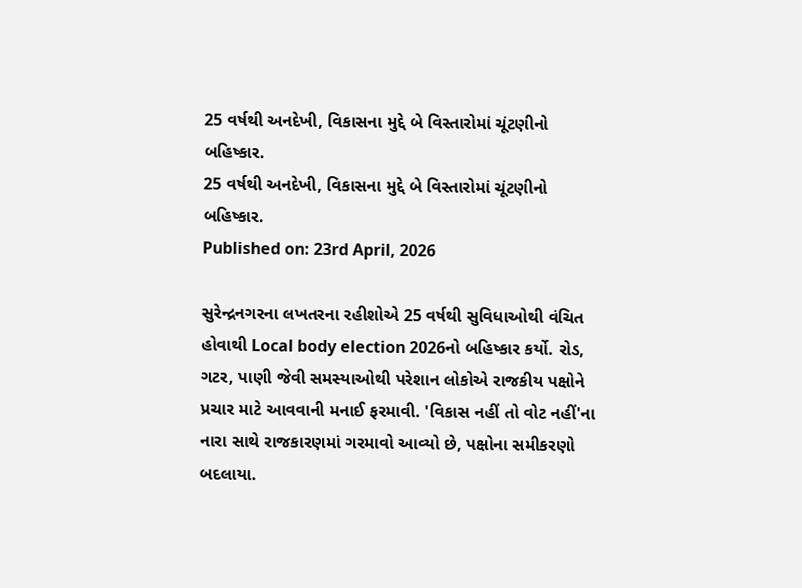25 વર્ષથી અનદેખી, વિકાસના મુદ્દે બે વિસ્તારોમાં ચૂંટણીનો બહિષ્કાર.
25 વર્ષથી અનદેખી, વિકાસના મુદ્દે બે વિસ્તારોમાં ચૂંટણીનો બહિષ્કાર.
Published on: 23rd April, 2026

સુરેન્દ્રનગરના લખતરના રહીશોએ 25 વર્ષથી સુવિધાઓથી વંચિત હોવાથી Local body election 2026નો બહિષ્કાર કર્યો. રોડ, ગટર, પાણી જેવી સમસ્યાઓથી પરેશાન લોકોએ રાજકીય પક્ષોને પ્રચાર માટે આવવાની મનાઈ ફરમાવી. 'વિકાસ નહીં તો વોટ નહીં'ના નારા સાથે રાજકારણમાં ગરમાવો આવ્યો છે, પક્ષોના સમીકરણો બદલાયા.